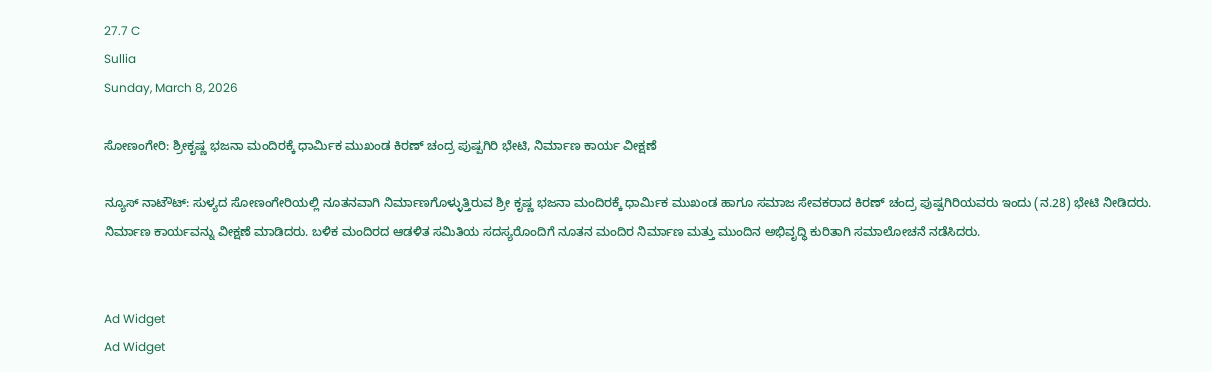27.7 C
Sullia
Sunday, March 8, 2026

ಸೋಣಂಗೇರಿ: ಶ್ರೀಕೃಷ್ಣ ಭಜನಾ ಮಂದಿರಕ್ಕೆ ಧಾರ್ಮಿಕ ಮುಖಂಡ ಕಿರಣ್ ಚಂದ್ರ ಪುಷ್ಪಗಿರಿ ಭೇಟಿ, ನಿರ್ಮಾಣ ಕಾರ್ಯ ವೀಕ್ಷಣೆ

ನ್ಯೂಸ್ ನಾಟೌಟ್: ಸುಳ್ಯದ ಸೋಣಂಗೇರಿಯಲ್ಲಿ ನೂತನವಾಗಿ ನಿರ್ಮಾಣಗೊಳ್ಳುತ್ತಿರುವ ಶ್ರೀ ಕೃಷ್ಣ ಭಜನಾ ಮಂದಿರಕ್ಕೆ ಧಾರ್ಮಿಕ ಮುಖಂಡ ಹಾಗೂ ಸಮಾಜ ಸೇವಕರಾದ ಕಿರಣ್ ಚಂದ್ರ ಪುಷ್ಪಗಿರಿಯವರು ಇಂದು (ನ.28) ಭೇಟಿ ನೀಡಿದರು. ನಿರ್ಮಾಣ ಕಾರ್ಯವನ್ನು ವೀಕ್ಷಣೆ ಮಾಡಿದರು. ಬಳಿಕ ಮಂದಿರದ ಆಡಳಿತ ಸಮಿತಿಯ ಸದಸ್ಯರೊಂದಿಗೆ ನೂತನ ಮಂದಿರ ನಿರ್ಮಾಣ ಮತ್ತು ಮುಂದಿನ ಅಭಿವೃದ್ಧಿ ಕುರಿತಾಗಿ ಸಮಾಲೋಚನೆ ನಡೆಸಿದರು.


Ad Widget
Ad Widget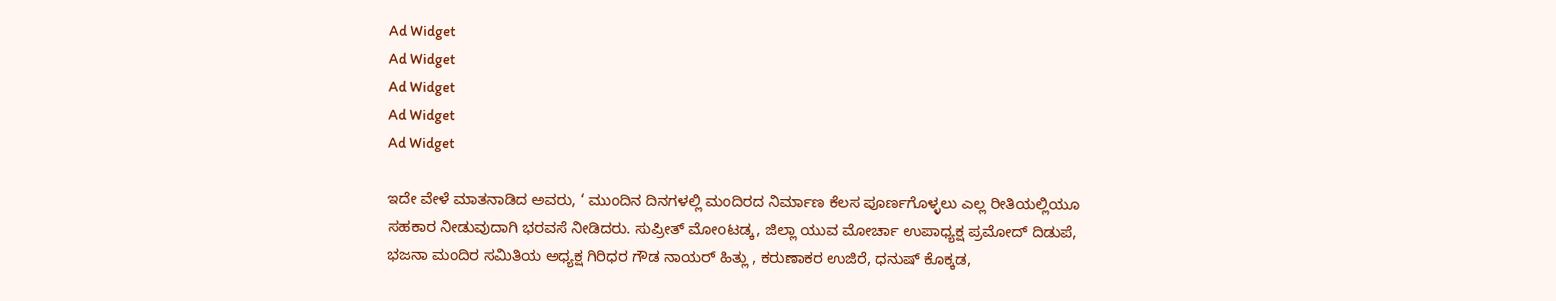Ad Widget
Ad Widget
Ad Widget
Ad Widget
Ad Widget

ಇದೇ ವೇಳೆ ಮಾತನಾಡಿದ ಅವರು, ‘ ಮುಂದಿನ ದಿನಗಳಲ್ಲಿ ಮಂದಿರದ ನಿರ್ಮಾಣ ಕೆಲಸ ಪೂರ್ಣಗೊಳ್ಳಲು ಎಲ್ಲ ರೀತಿಯಲ್ಲಿಯೂ ಸಹಕಾರ ನೀಡುವುದಾಗಿ ಭರವಸೆ ನೀಡಿದರು. ಸುಪ್ರೀತ್ ಮೋoಟಡ್ಕ, ಜಿಲ್ಲಾ ಯುವ ಮೋರ್ಚಾ ಉಪಾಧ್ಯಕ್ಷ ಪ್ರಮೋದ್ ದಿಡುಪೆ, ಭಜನಾ ಮಂದಿರ ಸಮಿತಿಯ ಅಧ್ಯಕ್ಷ ಗಿರಿಧರ ಗೌಡ ನಾಯರ್ ಹಿತ್ಲು , ಕರುಣಾಕರ ಉಜಿರೆ, ಧನುಷ್ ಕೊಕ್ಕಡ,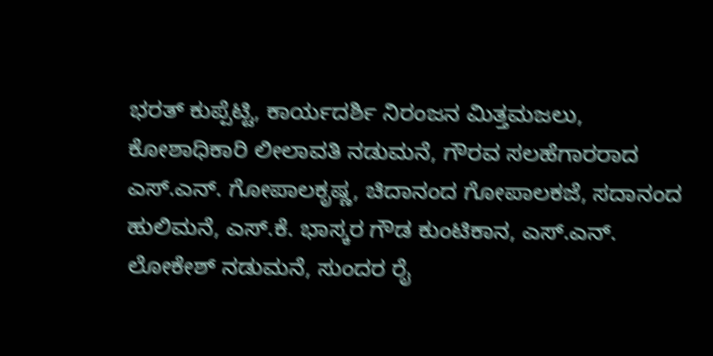ಭರತ್ ಕುಪ್ಪೆಟ್ಟಿ, ಕಾರ್ಯದರ್ಶಿ ನಿರಂಜನ ಮಿತ್ತಮಜಲು, ಕೋಶಾಧಿಕಾರಿ ಲೀಲಾವತಿ ನಡುಮನೆ, ಗೌರವ ಸಲಹೆಗಾರರಾದ ಎಸ್.ಎನ್. ಗೋಪಾಲಕೃಷ್ಣ, ಚಿದಾನಂದ ಗೋಪಾಲಕಜೆ, ಸದಾನಂದ ಹುಲಿಮನೆ, ಎಸ್.ಕೆ. ಭಾಸ್ಕರ ಗೌಡ ಕುಂಟಿಕಾನ, ಎಸ್.ಎನ್. ಲೋಕೇಶ್ ನಡುಮನೆ, ಸುಂದರ ರೈ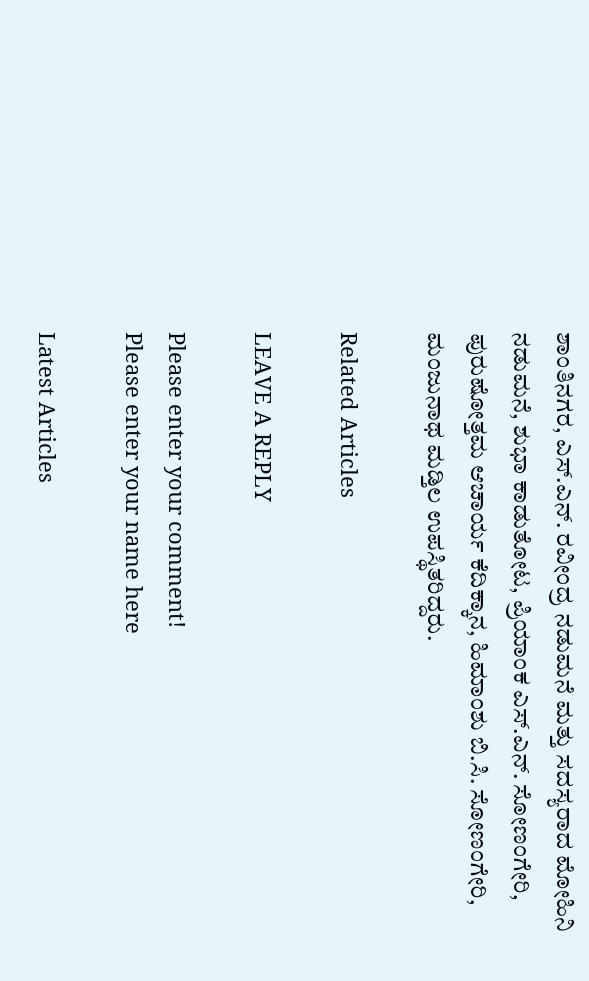ಶಾಂತಿನಗರ, ಎಸ್.ಎನ್. ರವೀಂದ್ರ ನಡುಮನೆ ಮತ್ತು ಸದಸ್ಯರಾದ ಮೋಹಿನಿ ನಡುಮನೆ, ಶುಭಾ ಕಾಡುತೋಟ, ಪ್ರಿಯಾಂಕ ಎಸ್.ಎನ್. ಸೋಣಂಗೇರಿ, ಪುರುಷೋತ್ತಮ ಆಚಾರ್ಯ ಕೆದಿಕ್ಕಾನ, ಹಿಮಾಂಶು ಬಿ.ಸಿ. ಸೋಣಂಗೇರಿ, ಮಂಜುನಾಥ ಮಡ್ತಿಲ ಉಪಸ್ಥಿತರಿದ್ದರು.

Related Articles

LEAVE A REPLY

Please enter your comment!
Please enter your name here

Latest Articles